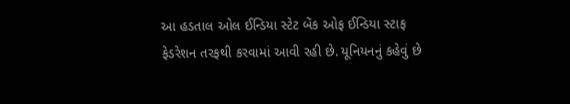આ હડતાલ ઓલ ઈન્ડિયા સ્ટેટ બેંક ઓફ ઈન્ડિયા સ્ટાફ ફેડરેશન તરફથી કરવામાં આવી રહી છે. યૂનિયનનું કહેવું છે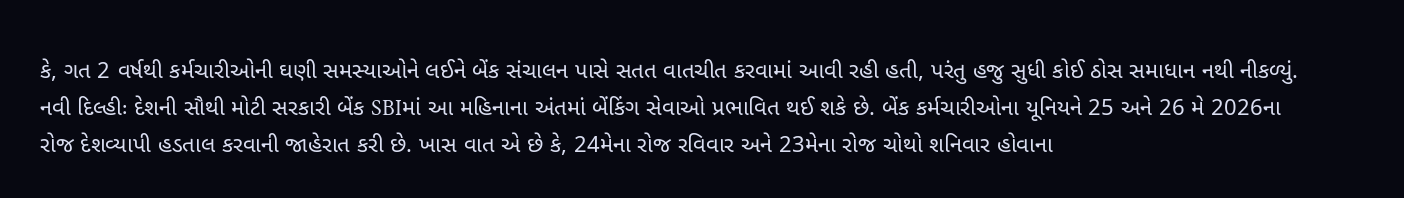કે, ગત 2 વર્ષથી કર્મચારીઓની ઘણી સમસ્યાઓને લઈને બેંક સંચાલન પાસે સતત વાતચીત કરવામાં આવી રહી હતી, પરંતુ હજુ સુધી કોઈ ઠોસ સમાધાન નથી નીકળ્યું.
નવી દિલ્હીઃ દેશની સૌથી મોટી સરકારી બેંક SBIમાં આ મહિનાના અંતમાં બેંકિંગ સેવાઓ પ્રભાવિત થઈ શકે છે. બેંક કર્મચારીઓના યૂનિયને 25 અને 26 મે 2026ના રોજ દેશવ્યાપી હડતાલ કરવાની જાહેરાત કરી છે. ખાસ વાત એ છે કે, 24મેના રોજ રવિવાર અને 23મેના રોજ ચોથો શનિવાર હોવાના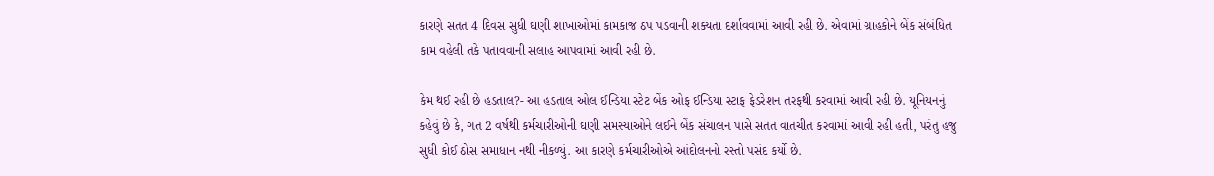કારણે સતત 4 દિવસ સુધી ઘણી શાખાઓમાં કામકાજ ઠપ પડવાની શક્યતા દર્શાવવામાં આવી રહી છે. એવામાં ગ્રાહકોને બેંક સંબંધિત કામ વહેલી તકે પતાવવાની સલાહ આપવામાં આવી રહી છે.

કેમ થઈ રહી છે હડતાલ?- આ હડતાલ ઓલ ઈન્ડિયા સ્ટેટ બેંક ઓફ ઈન્ડિયા સ્ટાફ ફેડરેશન તરફથી કરવામાં આવી રહી છે. યૂનિયનનું કહેવું છે કે, ગત 2 વર્ષથી કર્મચારીઓની ઘણી સમસ્યાઓને લઈને બેંક સંચાલન પાસે સતત વાતચીત કરવામાં આવી રહી હતી, પરંતુ હજુ સુધી કોઈ ઠોસ સમાધાન નથી નીકળ્યું. આ કારણે કર્મચારીઓએ આંદોલનનો રસ્તો પસંદ કર્યો છે.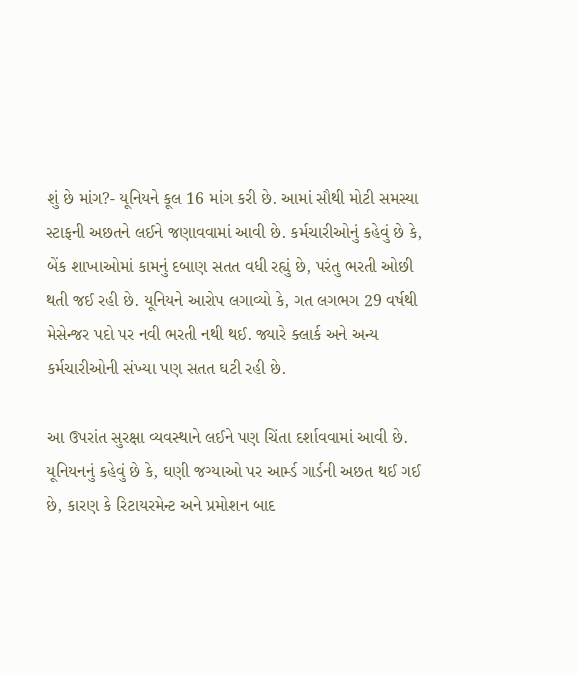શું છે માંગ?- યૂનિયને કૂલ 16 માંગ કરી છે. આમાં સૌથી મોટી સમસ્યા સ્ટાફની અછતને લઈને જણાવવામાં આવી છે. કર્મચારીઓનું કહેવું છે કે, બેંક શાખાઓમાં કામનું દબાણ સતત વધી રહ્યું છે, પરંતુ ભરતી ઓછી થતી જઈ રહી છે. યૂનિયને આરોપ લગાવ્યો કે, ગત લગભગ 29 વર્ષથી મેસેન્જર પદો પર નવી ભરતી નથી થઈ. જ્યારે ક્લાર્ક અને અન્ય કર્મચારીઓની સંખ્યા પણ સતત ઘટી રહી છે.

આ ઉપરાંત સુરક્ષા વ્યવસ્થાને લઈને પણ ચિંતા દર્શાવવામાં આવી છે. યૂનિયનનું કહેવું છે કે, ઘણી જગ્યાઓ પર આર્મ્ડ ગાર્ડની અછત થઈ ગઈ છે, કારણ કે રિટાયરમેન્ટ અને પ્રમોશન બાદ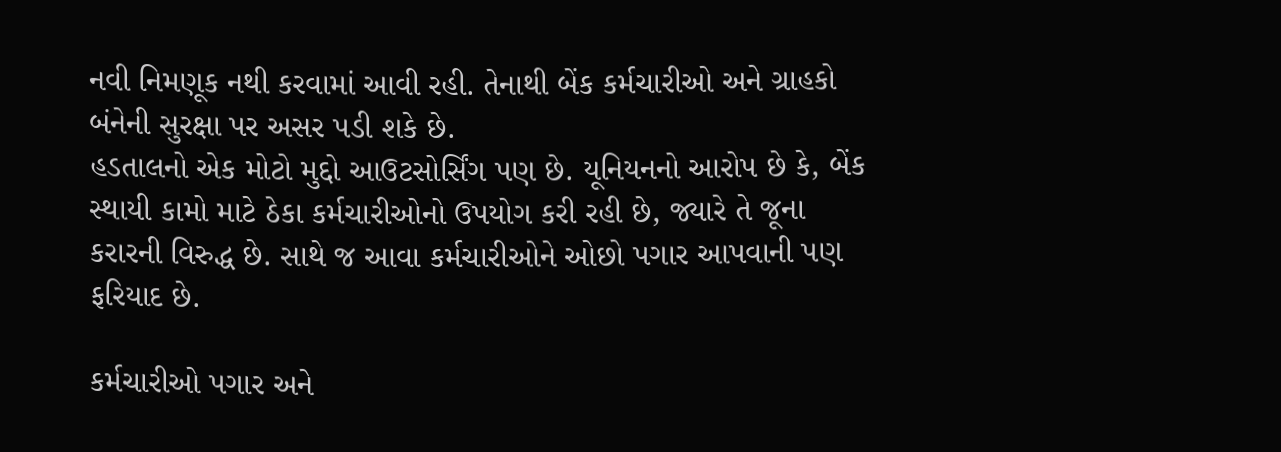નવી નિમણૂક નથી કરવામાં આવી રહી. તેનાથી બેંક કર્મચારીઓ અને ગ્રાહકો બંનેની સુરક્ષા પર અસર પડી શકે છે.
હડતાલનો એક મોટો મુદ્દો આઉટસોર્સિંગ પણ છે. યૂનિયનનો આરોપ છે કે, બેંક સ્થાયી કામો માટે ઠેકા કર્મચારીઓનો ઉપયોગ કરી રહી છે, જ્યારે તે જૂના કરારની વિરુદ્ધ છે. સાથે જ આવા કર્મચારીઓને ઓછો પગાર આપવાની પણ ફરિયાદ છે.

કર્મચારીઓ પગાર અને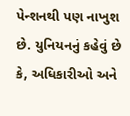પેન્શનથી પણ નાખુશ છે. યુનિયનનું કહેવું છે કે, અધિકારીઓ અને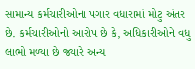સામાન્ય કર્મચારીઓના પગાર વધારામાં મોટુ અંતર છે. કર્મચારીઓનો આરોપ છે કે, અધિકારીઓને વધુ લાભો મળ્યા છે જ્યારે અન્ય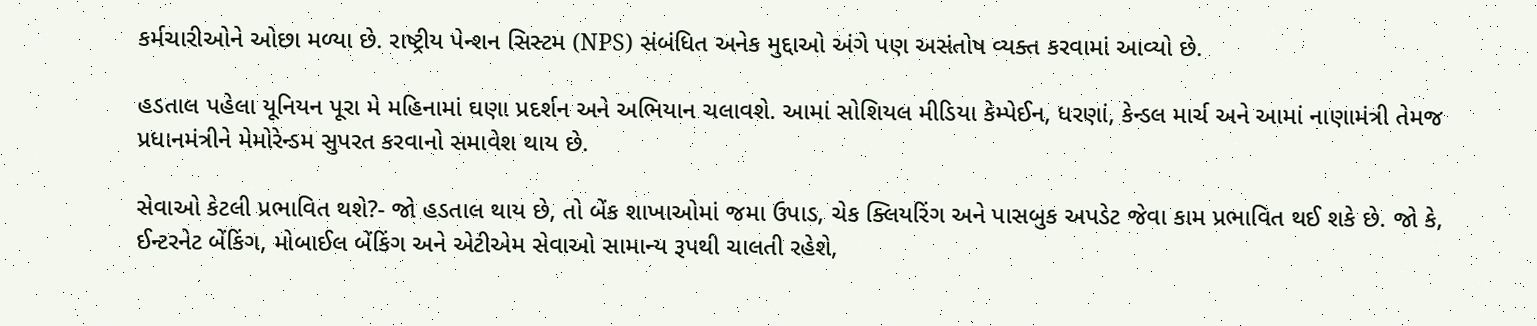કર્મચારીઓને ઓછા મળ્યા છે. રાષ્ટ્રીય પેન્શન સિસ્ટમ (NPS) સંબંધિત અનેક મુદ્દાઓ અંગે પણ અસંતોષ વ્યક્ત કરવામાં આવ્યો છે.

હડતાલ પહેલા યૂનિયન પૂરા મે મહિનામાં ઘણા પ્રદર્શન અને અભિયાન ચલાવશે. આમાં સોશિયલ મીડિયા કેમ્પેઈન, ધરણાં, કેન્ડલ માર્ચ અને આમાં નાણામંત્રી તેમજ પ્રધાનમંત્રીને મેમોરેન્ડમ સુપરત કરવાનો સમાવેશ થાય છે.

સેવાઓ કેટલી પ્રભાવિત થશે?- જો હડતાલ થાય છે, તો બેંક શાખાઓમાં જમા ઉપાડ, ચેક ક્લિયરિંગ અને પાસબુક અપડેટ જેવા કામ પ્રભાવિત થઈ શકે છે. જો કે, ઈન્ટરનેટ બેંકિંગ, મોબાઈલ બેંકિંગ અને એટીએમ સેવાઓ સામાન્ય રૂપથી ચાલતી રહેશે,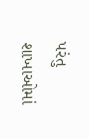પરંતુ શાખાઓમાં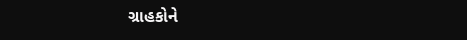ગ્રાહકોને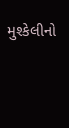મુશ્કેલીનો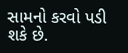સામનો કરવો પડી શકે છે.